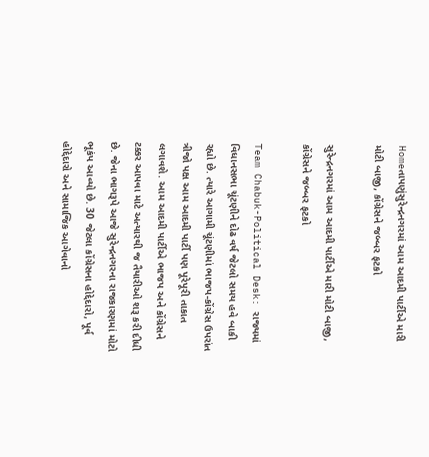Homeતાપણુંસુરેન્દ્રનગરમાં આમ આદમી પાર્ટીએ મારી મોટી બાજી, કોંગ્રેસને જબ્બર ફટકો

સુરેન્દ્રનગરમાં આમ આદમી પાર્ટીએ મારી મોટી બાજી, કોંગ્રેસને જબ્બર ફટકો

Team Chabuk-Political Desk: રાજ્યમાં વિધાનસભા ચૂંટણીને દોઢ વર્ષ જેટલો સમય હવે બાકી રહ્યો છે. ત્યારે આગામી ચૂંટણીમાં ભાજપ-કોંગ્રેસ ઉપરાંત ત્રીજો પક્ષ આમ આદમી પાર્ટી પણ પૂરેપૂરી તાકાત લગાવશે. આમ આદમી પાર્ટીએ ભાજપ અને કોંગ્રેસને ટક્કર આપવા માટે અત્યારથી જ તૈયારીઓ શરૂ કરી દીધી છે. જેના ભાગરૂપે આજે સુરેન્દ્રનગરના રાજકારણમાં મોટો ભૂકંપ આવ્યો છે. 30 જેટલા કોંગ્રેસના હોદ્દેદારો, પૂર્વ હોદ્દેદારો અને સામાજિક આગેવાનો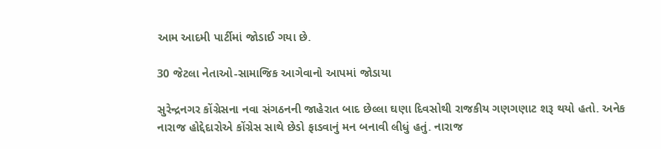આમ આદમી પાર્ટીમાં જોડાઈ ગયા છે.

30 જેટલા નેતાઓ-સામાજિક આગેવાનો આપમાં જોડાયા

સુરેન્દ્રનગર કોંગ્રેસના નવા સંગઠનની જાહેરાત બાદ છેલ્લા ઘણા દિવસોથી રાજકીય ગણગણાટ શરૂ થયો હતો. અનેક નારાજ હોદ્દેદારોએ કોંગ્રેસ સાથે છેડો ફાડવાનું મન બનાવી લીધું હતું. નારાજ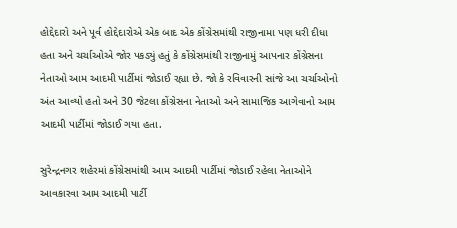હોદ્દેદારો અને પૂર્વ હોદ્દેદારોએ એક બાદ એક કોંગ્રેસમાંથી રાજીનામા પણ ધરી દીધા હતા અને ચર્ચાઓએ જોર પકડ્યું હતું કે કોંગ્રેસમાંથી રાજીનામું આપનાર કોંગ્રેસના નેતાઓ આમ આદમી પાર્ટીમાં જોડાઈ રહ્યા છે. જો કે રવિવારની સાંજે આ ચર્ચાઓનો અંત આવ્યો હતો અને 30 જેટલા કોંગ્રેસના નેતાઓ અને સામાજિક આગેવાનો આમ આદમી પાર્ટીમાં જોડાઈ ગયા હતા.

સુરેન્દ્રનગર શહેરમાં કોંગ્રેસમાંથી આમ આદમી પાર્ટીમાં જોડાઈ રહેલા નેતાઓને આવકારવા આમ આદમી પાર્ટી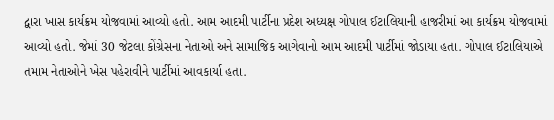દ્વારા ખાસ કાર્યક્રમ યોજવામાં આવ્યો હતો. આમ આદમી પાર્ટીના પ્રદેશ અધ્યક્ષ ગોપાલ ઈટાલિયાની હાજરીમાં આ કાર્યક્રમ યોજવામાં આવ્યો હતો. જેમાં 30 જેટલા કોંગ્રેસના નેતાઓ અને સામાજિક આગેવાનો આમ આદમી પાર્ટીમાં જોડાયા હતા. ગોપાલ ઈટાલિયાએ તમામ નેતાઓને ખેસ પહેરાવીને પાર્ટીમાં આવકાર્યા હતા.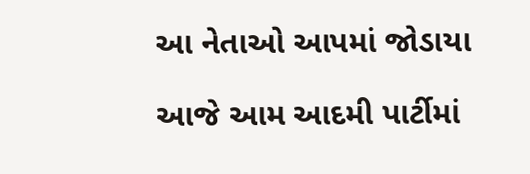આ નેતાઓ આપમાં જોડાયા

આજે આમ આદમી પાર્ટીમાં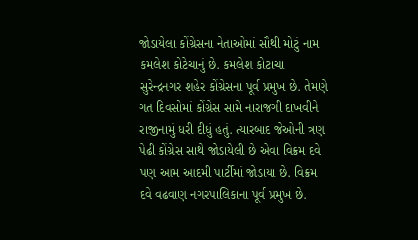જોડાયેલા કોંગ્રેસના નેતાઓમાં સૌથી મોટું નામ કમલેશ કોટેચાનું છે. કમલેશ કોટાચા સુરેન્દ્રનગર શહેર કોંગ્રેસના પૂર્વ પ્રમુખ છે. તેમણે ગત દિવસોમાં કોંગ્રેસ સામે નારાજગી દાખવીને રાજીનામું ધરી દીધું હતું. ત્યારબાદ જેઓની ત્રણ પેઢી કોંગ્રેસ સાથે જોડાયેલી છે એવા વિક્રમ દવે પણ આમ આદમી પાર્ટીમાં જોડાયા છે. વિક્રમ દવે વઢવાણ નગરપાલિકાના પૂર્વ પ્રમુખ છે.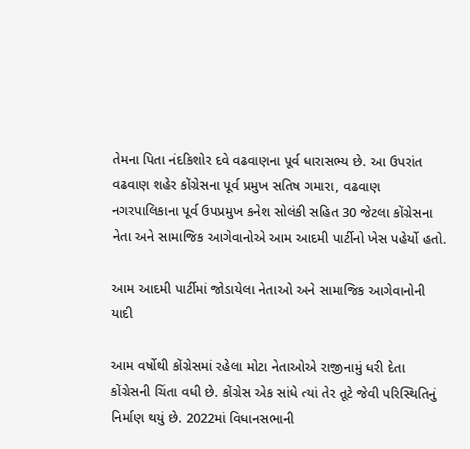તેમના પિતા નંદકિશોર દવે વઢવાણના પૂર્વ ધારાસભ્ય છે. આ ઉપરાંત વઢવાણ શહેર કોંગ્રેસના પૂર્વ પ્રમુખ સતિષ ગમારા, વઢવાણ નગરપાલિકાના પૂર્વ ઉપપ્રમુખ કનેશ સોલંકી સહિત 30 જેટલા કોંગ્રેસના નેતા અને સામાજિક આગેવાનોએ આમ આદમી પાર્ટીનો ખેસ પહેર્યો હતો.

આમ આદમી પાર્ટીમાં જોડાયેલા નેતાઓ અને સામાજિક આગેવાનોની યાદી

આમ વર્ષોથી કોંગ્રેસમાં રહેલા મોટા નેતાઓએ રાજીનામું ધરી દેતા કોંગ્રેસની ચિંતા વધી છે. કોંગ્રેસ એક સાંધે ત્યાં તેર તૂટે જેવી પરિસ્થિતિનું નિર્માણ થયું છે. 2022માં વિધાનસભાની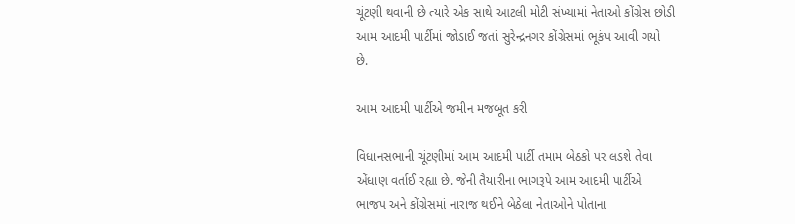ચૂંટણી થવાની છે ત્યારે એક સાથે આટલી મોટી સંખ્યામાં નેતાઓ કોંગ્રેસ છોડી આમ આદમી પાર્ટીમાં જોડાઈ જતાં સુરેન્દ્રનગર કોંગ્રેસમાં ભૂકંપ આવી ગયો છે.

આમ આદમી પાર્ટીએ જમીન મજબૂત કરી

વિધાનસભાની ચૂંટણીમાં આમ આદમી પાર્ટી તમામ બેઠકો પર લડશે તેવા એંધાણ વર્તાઈ રહ્યા છે. જેની તૈયારીના ભાગરૂપે આમ આદમી પાર્ટીએ ભાજપ અને કોંગ્રેસમાં નારાજ થઈને બેઠેલા નેતાઓને પોતાના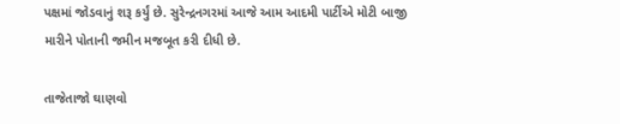પક્ષમાં જોડવાનું શરૂ કર્યું છે. સુરેન્દ્રનગરમાં આજે આમ આદમી પાર્ટીએ મોટી બાજી મારીને પોતાની જમીન મજબૂત કરી દીધી છે.

તાજેતાજો ઘાણવો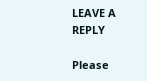LEAVE A REPLY

Please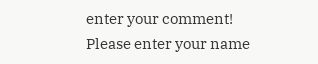enter your comment!
Please enter your name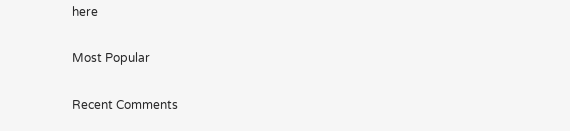here

Most Popular

Recent Comments